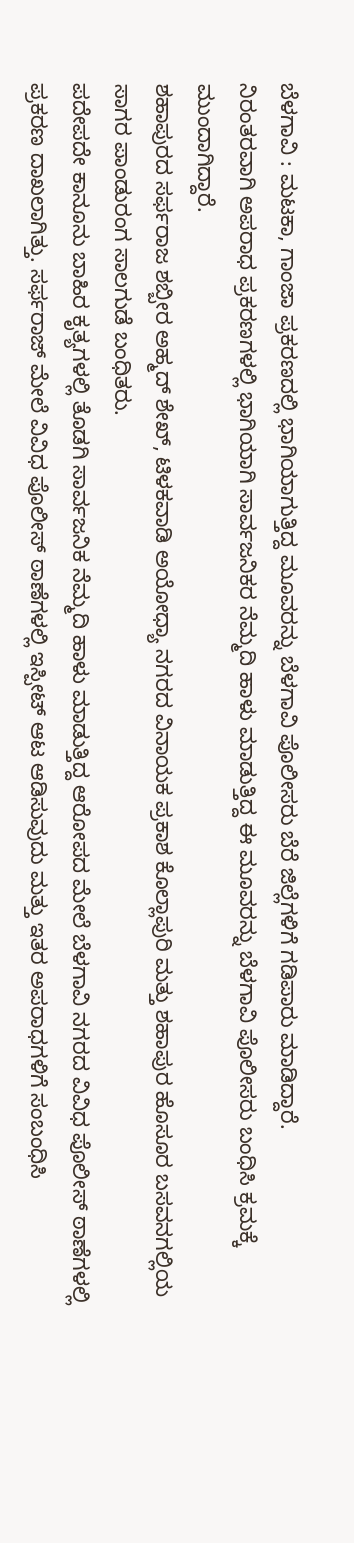ಬೆಳಗಾವಿ : ಮಟಕಾ, ಗಾಂಜಾ ಪ್ರಕರಣದಲ್ಲಿ ಭಾಗಿಯಾಗುತ್ತಿದ್ದ ಮೂವರನ್ನು ಬೆಳಗಾವಿ ಪೊಲೀಸರು ಬೆರೆ ಜಿಲ್ಲೆಗಳಿಗೆ ಗಡಿಪಾರು ಮಾಡಿದ್ದಾರೆ.
ನಿರಂತರವಾಗಿ ಅಪರಾಧ ಪ್ರಕರಣಗಳಲ್ಲಿ ಭಾಗಿಯಾಗಿ ಸಾರ್ವಜನಿಕರ ನೆಮ್ಮದಿ ಹಾಳು ಮಾಡುತ್ತಿದ್ದ ಈ ಮೂವರನ್ನು ಬೆಳಗಾವಿ ಪೊಲೀಸರು ಬಂಧಿಸಿ ಕ್ರಮಕ್ಕೆ ಮುಂದಾಗಿದ್ದಾರೆ.
ಶಹಾಪುರದ ಸರ್ಫರಾಜ ಶಬ್ಬೀರ ಅಹ್ಮದ್ ಶೇಖ್, ಟಿಳಕವಾಡಿ ಅಯೋಧ್ಯಾ ನಗರದ ವಿನಾಯಕ ಪ್ರಕಾಶ ಕೊಲ್ಲಾಪುರಿ ಮತ್ತು ಶಹಾಪುರ ಹೊಸೂರ ಬಸವನಗಲ್ಲಿಯ ಸಾಗರ ಪಾಂಡುರಂಗ ಸಾಲಗುಡೆ ಬಂಧಿತರು.
ಪದೇಪದೇ ಕಾನೂನು ಬಾಹಿರ ಕೃತ್ಯಗಳಲ್ಲಿ ತೊಡಗಿ ಸಾರ್ವಜನಿಕ ನೆಮ್ಮದಿ ಹಾಳು ಮಾಡುತ್ತಿದ್ದ ಆರೋಪದ ಮೇಲೆ ಬೆಳಗಾವಿ ನಗರದ ವಿವಿಧ ಪೊಲೀಸ್ ಠಾಣೆಗಳಲ್ಲಿ ಪ್ರಕರಣ ದಾಖಲಾಗಿತ್ತು. ಸರ್ಫರಾಜ್ ಮೇಲೆ ವಿವಿಧ ಪೊಲೀಸ್ ಠಾಣೆಗಳಲ್ಲಿ ಇಸ್ಪೀಟ್ ಆಟ ಆಡಿಸುವುದು ಮತ್ತು ಇತರ ಅಪರಾಧಗಳಿಗೆ ಸಂಬಂಧಿಸಿ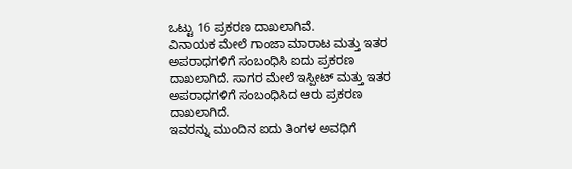ಒಟ್ಟು 16 ಪ್ರಕರಣ ದಾಖಲಾಗಿವೆ.
ವಿನಾಯಕ ಮೇಲೆ ಗಾಂಜಾ ಮಾರಾಟ ಮತ್ತು ಇತರ ಅಪರಾಧಗಳಿಗೆ ಸಂಬಂಧಿಸಿ ಐದು ಪ್ರಕರಣ ದಾಖಲಾಗಿದೆ. ಸಾಗರ ಮೇಲೆ ಇಸ್ಪೀಟ್ ಮತ್ತು ಇತರ ಅಪರಾಧಗಳಿಗೆ ಸಂಬಂಧಿಸಿದ ಆರು ಪ್ರಕರಣ ದಾಖಲಾಗಿದೆ.
ಇವರನ್ನು ಮುಂದಿನ ಐದು ತಿಂಗಳ ಅವಧಿಗೆ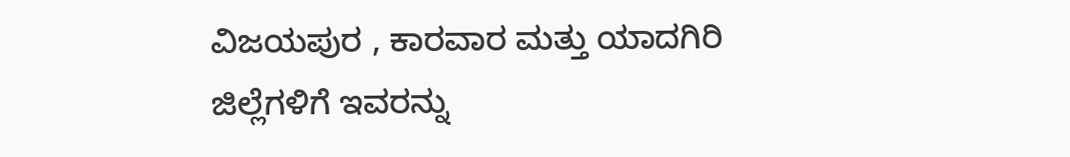ವಿಜಯಪುರ , ಕಾರವಾರ ಮತ್ತು ಯಾದಗಿರಿ ಜಿಲ್ಲೆಗಳಿಗೆ ಇವರನ್ನು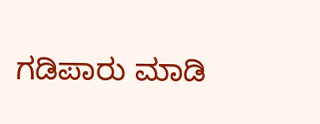ಗಡಿಪಾರು ಮಾಡಿ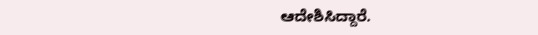ಆದೇಶಿಸಿದ್ದಾರೆ.